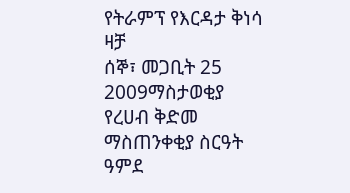የትራምፕ የእርዳታ ቅነሳ ዛቻ
ሰኞ፣ መጋቢት 25 2009ማስታወቂያ
የረሀብ ቅድመ ማስጠንቀቂያ ስርዓት ዓምደ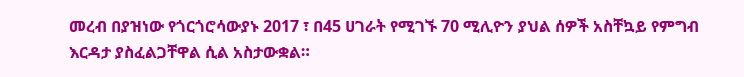መረብ በያዝነው የጎርጎሮሳውያኑ 2017 ፣ በ45 ሀገራት የሚገኙ 70 ሚሊዮን ያህል ሰዎች አስቸኳይ የምግብ እርዳታ ያስፈልጋቸዋል ሲል አስታውቋል።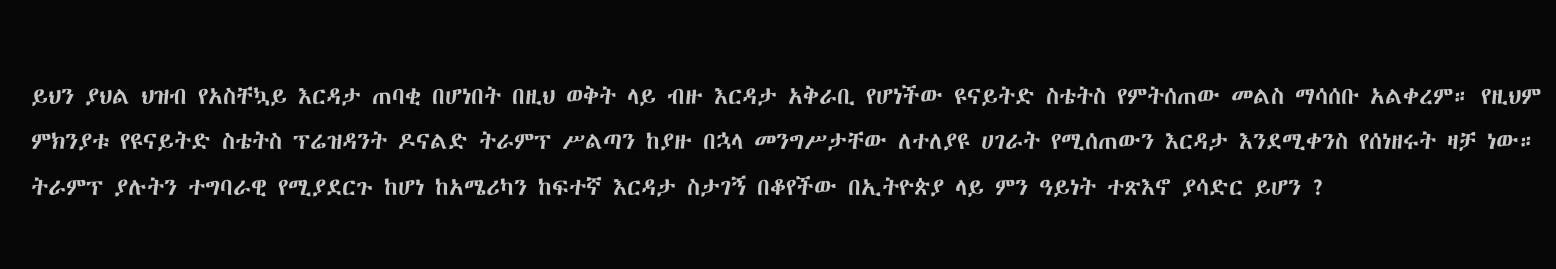ይህን ያህል ህዝብ የአስቸኳይ እርዳታ ጠባቂ በሆነበት በዚህ ወቅት ላይ ብዙ እርዳታ አቅራቢ የሆነችው ዩናይትድ ስቴትስ የምትሰጠው መልስ ማሳሰቡ አልቀረም። የዚህም ምክንያቱ የዩናይትድ ስቴትስ ፕሬዝዳንት ዶናልድ ትራምፕ ሥልጣን ከያዙ በኋላ መንግሥታቸው ለተለያዩ ሀገራት የሚሰጠውን እርዳታ እንደሚቀንስ የሰነዘሩት ዛቻ ነው። ትራምፕ ያሉትን ተግባራዊ የሚያደርጉ ከሆነ ከአሜሪካን ከፍተኛ እርዳታ ስታገኝ በቆየችው በኢትዮጵያ ላይ ምን ዓይነት ተጽእኖ ያሳድር ይሆን ?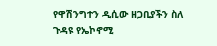የዋሽንግተን ዲሲው ዘጋቢያችን ስለ ጉዳዩ የኤኮኖሚ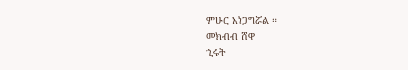ምሁር አነጋግሯል ።
መክብብ ሸዋ
ኂሩት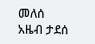መለሰ
አዜብ ታደሰ